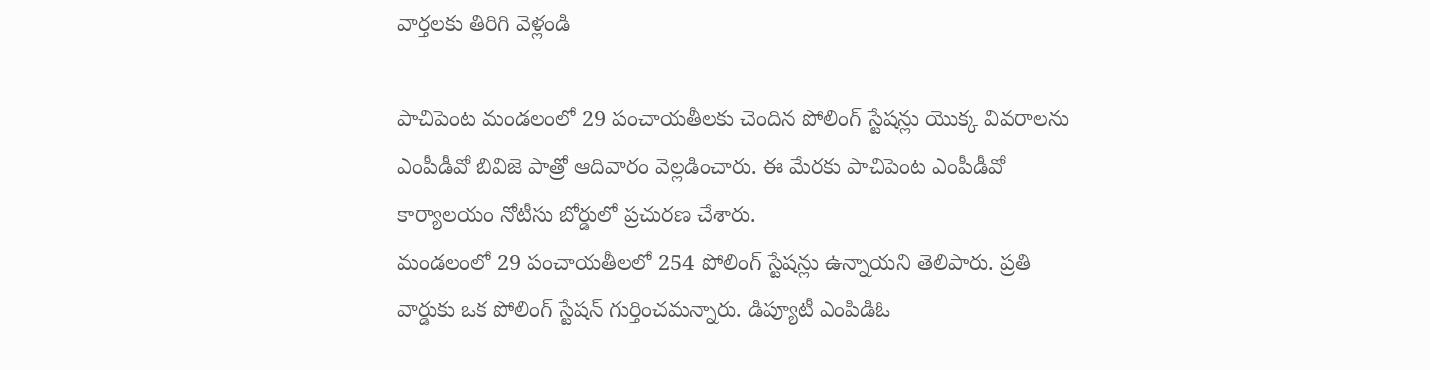వార్తలకు తిరిగి వెళ్లండి

పాచిపెంట మండలంలో 29 పంచాయతీలకు చెందిన పోలింగ్ స్టేషన్లు యొక్క వివరాలను ఎంపీడీవో బివిజె పాత్రో ఆదివారం వెల్లడించారు. ఈ మేరకు పాచిపెంట ఎంపీడీవో కార్యాలయం నోటీసు బోర్డులో ప్రచురణ చేశారు.
మండలంలో 29 పంచాయతీలలో 254 పోలింగ్ స్టేషన్లు ఉన్నాయని తెలిపారు. ప్రతి వార్డుకు ఒక పోలింగ్ స్టేషన్ గుర్తించమన్నారు. డిప్యూటీ ఎంపిడిఓ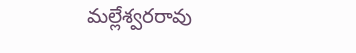మల్లేశ్వరరావు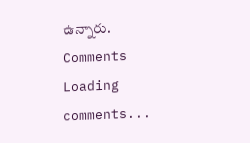ఉన్నారు.
Comments
Loading comments...